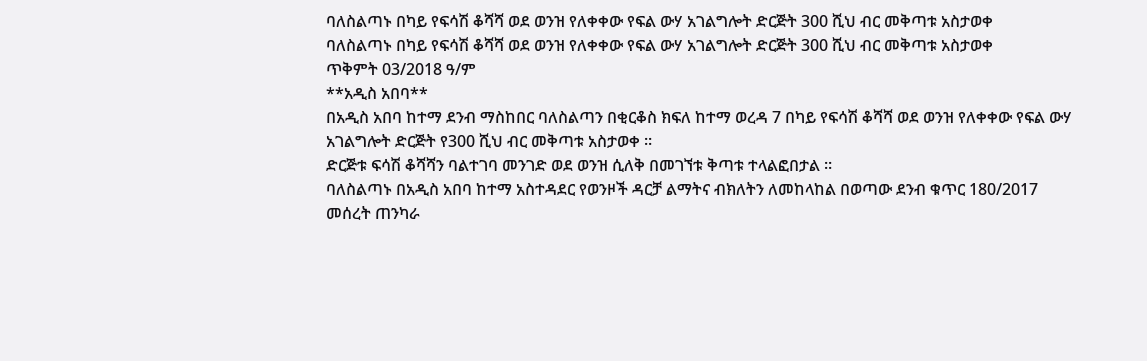ባለስልጣኑ በካይ የፍሳሽ ቆሻሻ ወደ ወንዝ የለቀቀው የፍል ውሃ አገልግሎት ድርጅት 300 ሺህ ብር መቅጣቱ አስታወቀ
ባለስልጣኑ በካይ የፍሳሽ ቆሻሻ ወደ ወንዝ የለቀቀው የፍል ውሃ አገልግሎት ድርጅት 300 ሺህ ብር መቅጣቱ አስታወቀ
ጥቅምት 03/2018 ዓ/ም
**አዲስ አበባ**
በአዲስ አበባ ከተማ ደንብ ማስከበር ባለስልጣን በቂርቆስ ክፍለ ከተማ ወረዳ 7 በካይ የፍሳሽ ቆሻሻ ወደ ወንዝ የለቀቀው የፍል ውሃ አገልግሎት ድርጅት የ300 ሺህ ብር መቅጣቱ አስታወቀ ።
ድርጅቱ ፍሳሽ ቆሻሻን ባልተገባ መንገድ ወደ ወንዝ ሲለቅ በመገኘቱ ቅጣቱ ተላልፎበታል ።
ባለስልጣኑ በአዲስ አበባ ከተማ አስተዳደር የወንዞች ዳርቻ ልማትና ብክለትን ለመከላከል በወጣው ደንብ ቁጥር 180/2017 መሰረት ጠንካራ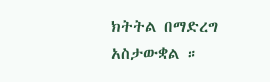ክትትል በማድረግ
አስታውቋል ።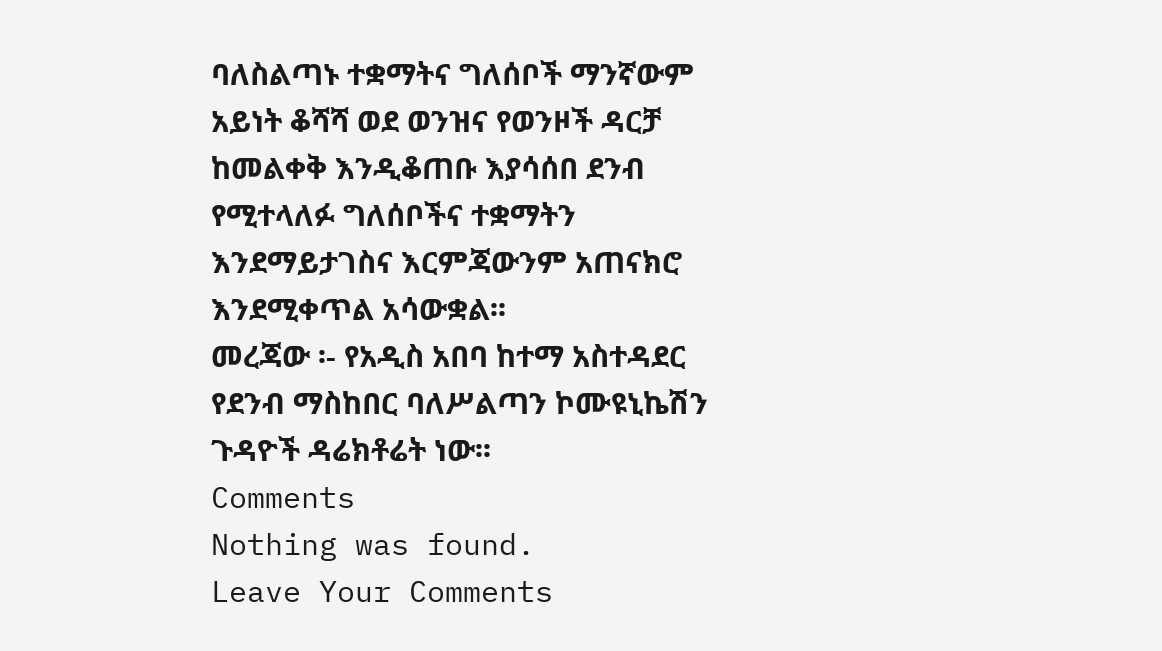ባለስልጣኑ ተቋማትና ግለሰቦች ማንኛውም አይነት ቆሻሻ ወደ ወንዝና የወንዞች ዳርቻ ከመልቀቅ እንዲቆጠቡ እያሳሰበ ደንብ የሚተላለፉ ግለሰቦችና ተቋማትን እንደማይታገስና እርምጃውንም አጠናክሮ እንደሚቀጥል አሳውቋል፡፡
መረጃው ፡- የአዲስ አበባ ከተማ አስተዳደር የደንብ ማስከበር ባለሥልጣን ኮሙዩኒኬሽን ጉዳዮች ዳሬክቶሬት ነው፡፡
Comments
Nothing was found.
Leave Your Comments